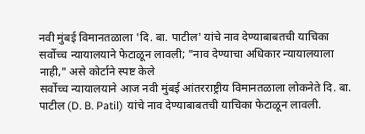नवी मुंबई विमानतळाला 'दि. बा. पाटील' यांचे नाव देण्याबाबतची याचिका सर्वोच्च न्यायालयाने फेटाळून लावली; "नाव देण्याचा अधिकार न्यायालयाला नाही," असे कोर्टाने स्पष्ट केले
सर्वोच्च न्यायालयाने आज नवी मुंबई आंतरराष्ट्रीय विमानतळाला लोकनेते दि. बा. पाटील (D. B. Patil) यांचे नाव देण्याबाबतची याचिका फेटाळून लावली.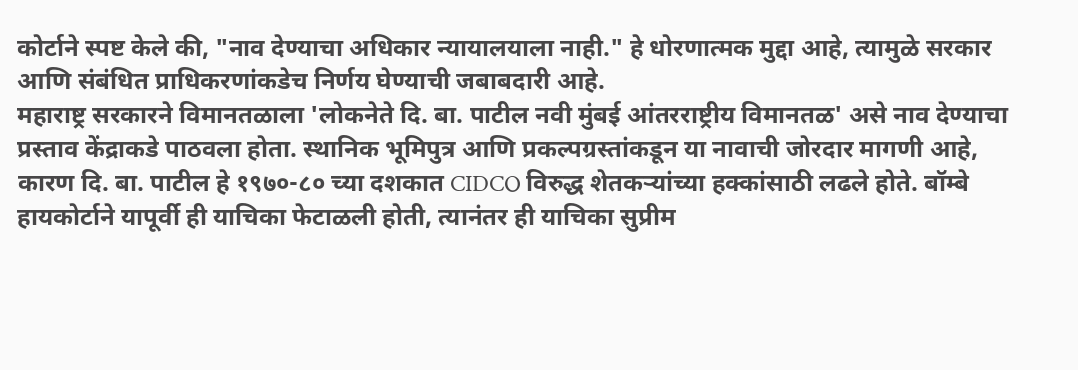कोर्टाने स्पष्ट केले की, "नाव देण्याचा अधिकार न्यायालयाला नाही." हे धोरणात्मक मुद्दा आहे, त्यामुळे सरकार आणि संबंधित प्राधिकरणांकडेच निर्णय घेण्याची जबाबदारी आहे.
महाराष्ट्र सरकारने विमानतळाला 'लोकनेते दि. बा. पाटील नवी मुंबई आंतरराष्ट्रीय विमानतळ' असे नाव देण्याचा प्रस्ताव केंद्राकडे पाठवला होता. स्थानिक भूमिपुत्र आणि प्रकल्पग्रस्तांकडून या नावाची जोरदार मागणी आहे, कारण दि. बा. पाटील हे १९७०-८० च्या दशकात CIDCO विरुद्ध शेतकऱ्यांच्या हक्कांसाठी लढले होते. बॉम्बे हायकोर्टाने यापूर्वी ही याचिका फेटाळली होती, त्यानंतर ही याचिका सुप्रीम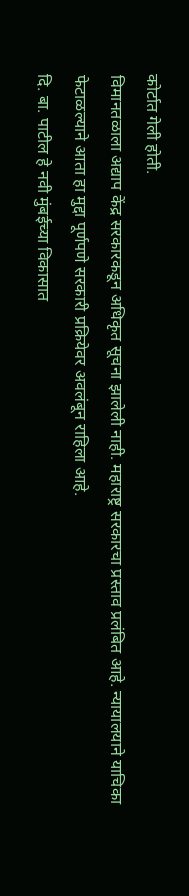कोर्टात गेली होती.
विमानतळाला अद्याप केंद्र सरकारकडून अधिकृत सूचना झालेली नाही. महाराष्ट्र सरकारचा प्रस्ताव प्रलंबित आहे. न्यायालयाने याचिका फेटाळल्याने आता हा मुद्दा पूर्णपणे सरकारी प्रक्रियेवर अवलंबून राहिला आहे.
दि. बा. पाटील हे नवी मुंबईच्या विकासात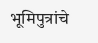भूमिपुत्रांचे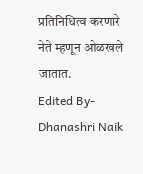प्रतिनिधित्व करणारे नेते म्हणून ओळखले जातात.
Edited By- Dhanashri Naik